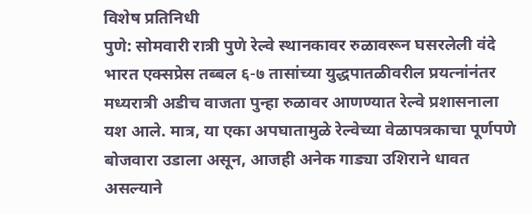विशेष प्रतिनिधी
पुणे: सोमवारी रात्री पुणे रेल्वे स्थानकावर रुळावरून घसरलेली वंदे भारत एक्सप्रेस तब्बल ६-७ तासांच्या युद्धपातळीवरील प्रयत्नांनंतर मध्यरात्री अडीच वाजता पुन्हा रुळावर आणण्यात रेल्वे प्रशासनाला यश आले. मात्र, या एका अपघातामुळे रेल्वेच्या वेळापत्रकाचा पूर्णपणे बोजवारा उडाला असून, आजही अनेक गाड्या उशिराने धावत असल्याने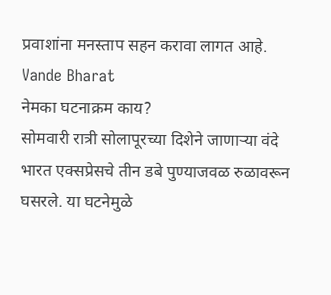प्रवाशांना मनस्ताप सहन करावा लागत आहे. Vande Bharat
नेमका घटनाक्रम काय?
सोमवारी रात्री सोलापूरच्या दिशेने जाणाऱ्या वंदे भारत एक्सप्रेसचे तीन डबे पुण्याजवळ रुळावरून घसरले. या घटनेमुळे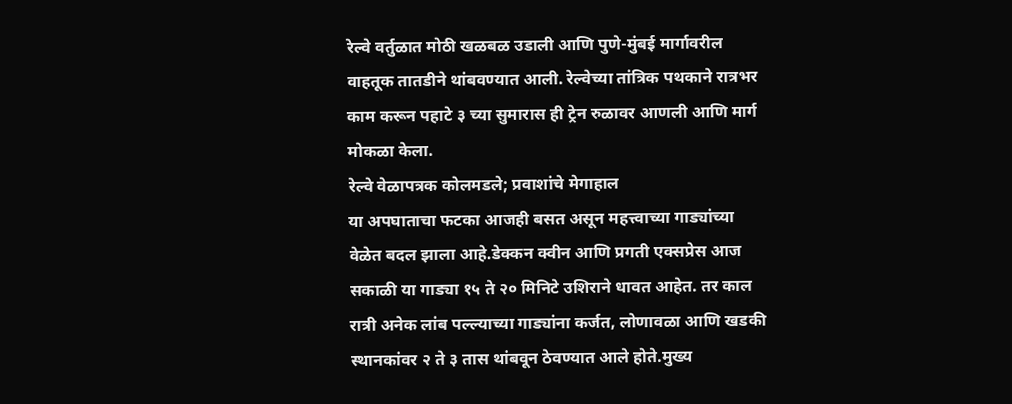रेल्वे वर्तुळात मोठी खळबळ उडाली आणि पुणे-मुंबई मार्गावरील वाहतूक तातडीने थांबवण्यात आली. रेल्वेच्या तांत्रिक पथकाने रात्रभर काम करून पहाटे ३ च्या सुमारास ही ट्रेन रुळावर आणली आणि मार्ग मोकळा केला.
रेल्वे वेळापत्रक कोलमडले; प्रवाशांचे मेगाहाल
या अपघाताचा फटका आजही बसत असून महत्त्वाच्या गाड्यांच्या वेळेत बदल झाला आहे.डेक्कन क्वीन आणि प्रगती एक्सप्रेस आज सकाळी या गाड्या १५ ते २० मिनिटे उशिराने धावत आहेत. तर काल रात्री अनेक लांब पल्ल्याच्या गाड्यांना कर्जत, लोणावळा आणि खडकी स्थानकांवर २ ते ३ तास थांबवून ठेवण्यात आले होते.मुख्य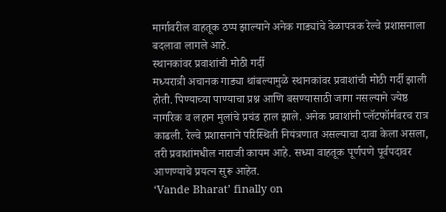मार्गावरील वाहतूक ठप्प झाल्याने अनेक गाड्यांचे वेळापत्रक रेल्वे प्रशासनाला बदलावा लागले आहे.
स्थानकांवर प्रवाशांची मोठी गर्दी
मध्यरात्री अचानक गाड्या थांबल्यामुळे स्थानकांवर प्रवाशांची मोठी गर्दी झाली होती. पिण्याच्या पाण्याचा प्रश्न आणि बसण्यासाठी जागा नसल्याने ज्येष्ठ नागरिक व लहान मुलांचे प्रचंड हाल झाले. अनेक प्रवाशांनी प्लॅटफॉर्मवरच रात्र काढली. रेल्वे प्रशासनाने परिस्थिती नियंत्रणात असल्याचा दावा केला असला, तरी प्रवाशांमधील नाराजी कायम आहे. सध्या वाहतूक पूर्णपणे पूर्वपदावर आणण्याचे प्रयत्न सुरू आहेत.
‘Vande Bharat’ finally on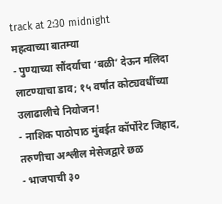track at 2:30 midnight
महत्वाच्या बातम्या
- पुण्याच्या सौंदर्याचा ‘बळी’ देऊन मलिदा लाटण्याचा डाव; १५ वर्षांत कोट्यवधींच्या उलाढालीचे नियोजन!
- नाशिक पाठोपाठ मुंबईत कॉर्पोरेट जिहाद, तरुणीचा अश्लील मेसेजद्वारे छळ
- भाजपाची ३०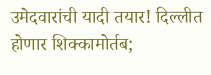उमेदवारांची यादी तयार! दिल्लीत होणार शिक्कामोर्तब;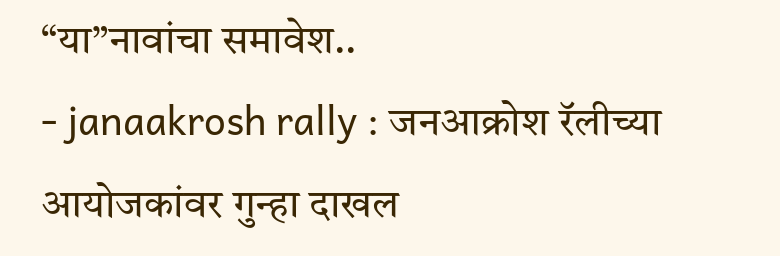“या”नावांचा समावेश..
- janaakrosh rally : जनआक्रोश रॅलीच्या आयोजकांवर गुन्हा दाखल